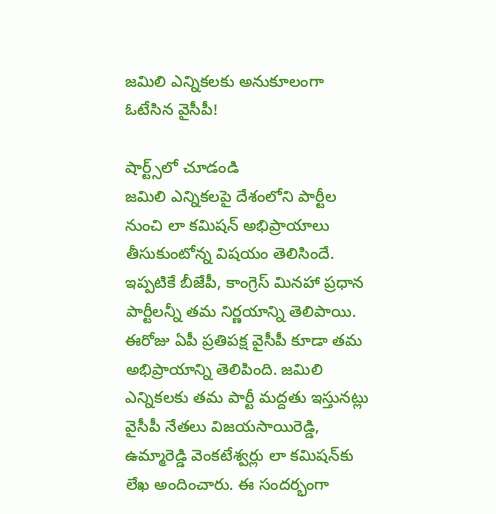జమిలి ఎన్నికలకు అనుకూలంగా ఓటేసిన వైసీపీ!

షార్ట్స్‌లో చూడండి
జమిలి ఎన్నికలపై దేశంలోని పార్టీల నుంచి లా కమిషన్‌ అభిప్రాయాలు తీసుకుంటోన్న విషయం తెలిసిందే. ఇప్పటికే బీజేపీ, కాంగ్రెస్‌ మినహా ప్రధాన పార్టీలన్నీ తమ నిర్ణయాన్ని తెలిపాయి. ఈరోజు ఏపీ ప్రతిపక్ష వైసీపీ కూడా తమ అభిప్రాయాన్ని తెలిపింది. జమిలి ఎన్నికలకు తమ పార్టీ మద్దతు ఇస్తునట్లు వైసీపీ నేతలు విజయసాయిరెడ్డి, ఉమ్మారెడ్డి వెంకటేశ్వర్లు లా కమిషన్‌కు లేఖ అందించారు. ఈ సందర్భంగా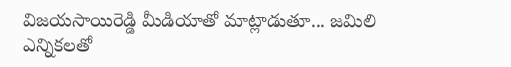విజయసాయిరెడ్డి మీడియాతో మాట్లాడుతూ... జమిలి ఎన్నికలతో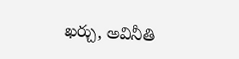ఖర్చు, అవినీతి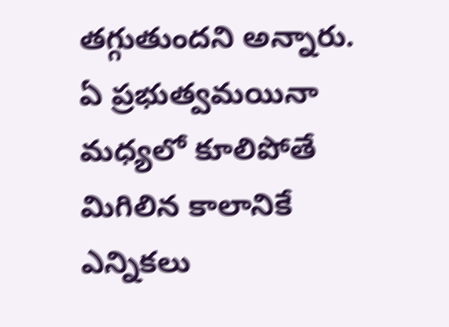తగ్గుతుందని అన్నారు. ఏ ప్రభుత్వమయినా మధ్యలో కూలిపోతే మిగిలిన కాలానికే ఎన్నికలు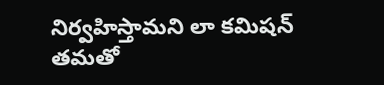నిర్వహిస్తామని లా కమిషన్‌ తమతో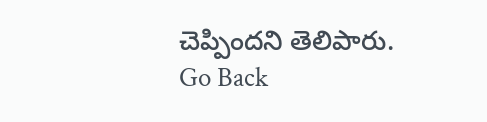చెప్పిందని తెలిపారు.
Go Back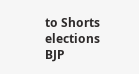to Shorts
elections
BJP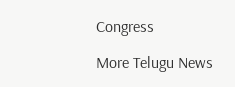Congress

More Telugu News